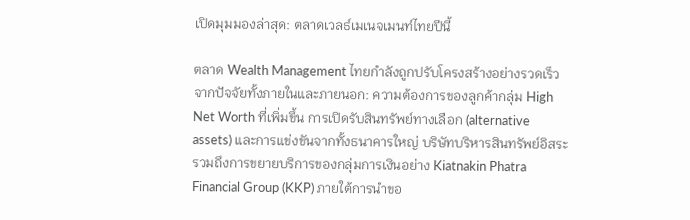เปิดมุมมองล่าสุด: ตลาดเวลธ์เมเนจเมนท์ไทยปีนี้

ตลาด Wealth Management ไทยกำลังถูกปรับโครงสร้างอย่างรวดเร็วจากปัจจัยทั้งภายในและภายนอก: ความต้องการของลูกค้ากลุ่ม High Net Worth ที่เพิ่มขึ้น การเปิดรับสินทรัพย์ทางเลือก (alternative assets) และการแข่งขันจากทั้งธนาคารใหญ่ บริษัทบริหารสินทรัพย์อิสระ รวมถึงการขยายบริการของกลุ่มการเงินอย่าง Kiatnakin Phatra Financial Group (KKP) ภายใต้การนำขอ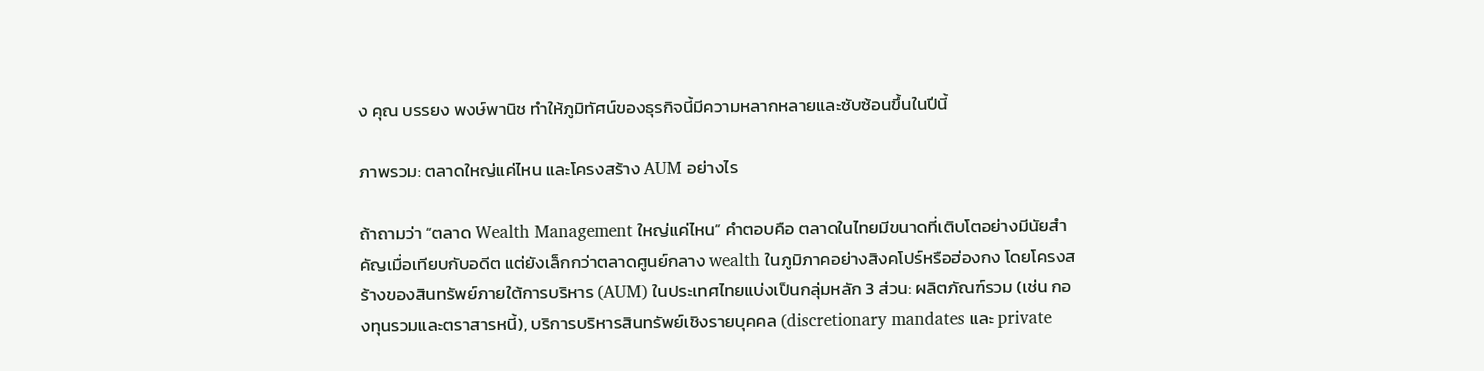ง คุณ บรรยง พงษ์พานิช ทำให้ภูมิทัศน์ของธุรกิจนี้มีความหลากหลายและซับซ้อนขึ้นในปีนี้

ภาพรวม: ตลาดใหญ่แค่ไหน และโครงสร้าง AUM อย่างไร

ถ้าถามว่า “ตลาด Wealth Management ใหญ่แค่ไหน” คำตอบคือ ตลาดในไทยมีขนาดที่เติบโตอย่างมีนัยสำคัญเมื่อเทียบกับอดีต แต่ยังเล็กกว่าตลาดศูนย์กลาง wealth ในภูมิภาคอย่างสิงคโปร์หรือฮ่องกง โดยโครงสร้างของสินทรัพย์ภายใต้การบริหาร (AUM) ในประเทศไทยแบ่งเป็นกลุ่มหลัก 3 ส่วน: ผลิตภัณฑ์รวม (เช่น กองทุนรวมและตราสารหนี้), บริการบริหารสินทรัพย์เชิงรายบุคคล (discretionary mandates และ private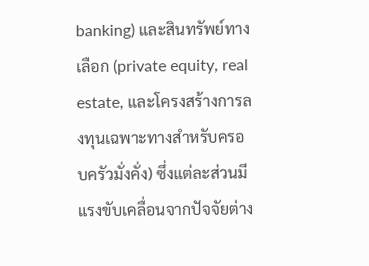banking) และสินทรัพย์ทางเลือก (private equity, real estate, และโครงสร้างการลงทุนเฉพาะทางสำหรับครอบครัวมั่งคั่ง) ซึ่งแต่ละส่วนมีแรงขับเคลื่อนจากปัจจัยต่าง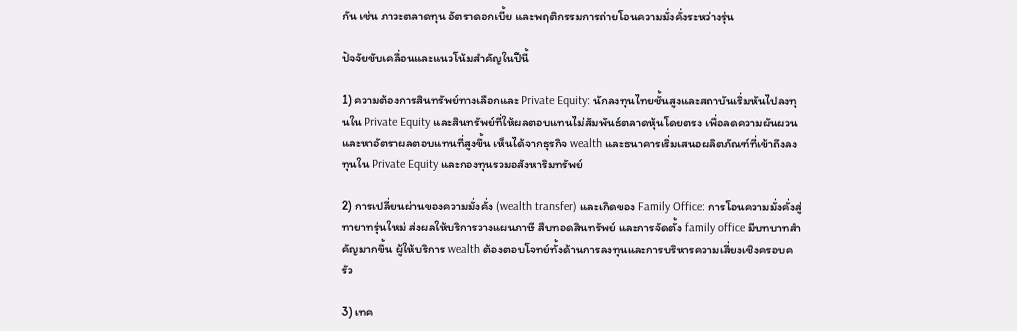กัน เช่น ภาวะตลาดทุน อัตราดอกเบี้ย และพฤติกรรมการถ่ายโอนความมั่งคั่งระหว่างรุ่น

ปัจจัยขับเคลื่อนและแนวโน้มสำคัญในปีนี้

1) ความต้องการสินทรัพย์ทางเลือกและ Private Equity: นักลงทุนไทยชั้นสูงและสถาบันเริ่มหันไปลงทุนใน Private Equity และสินทรัพย์ที่ให้ผลตอบแทนไม่สัมพันธ์ตลาดหุ้นโดยตรง เพื่อลดความผันผวนและหาอัตราผลตอบแทนที่สูงขึ้น เห็นได้จากธุรกิจ wealth และธนาคารเริ่มเสนอผลิตภัณฑ์ที่เข้าถึงลงทุนใน Private Equity และกองทุนรวมอสังหาริมทรัพย์

2) การเปลี่ยนผ่านของความมั่งคั่ง (wealth transfer) และเกิดของ Family Office: การโอนความมั่งคั่งสู่ทายาทรุ่นใหม่ ส่งผลให้บริการวางแผนภาษี สืบทอดสินทรัพย์ และการจัดตั้ง family office มีบทบาทสำคัญมากขึ้น ผู้ให้บริการ wealth ต้องตอบโจทย์ทั้งด้านการลงทุนและการบริหารความเสี่ยงเชิงครอบครัว

3) เทค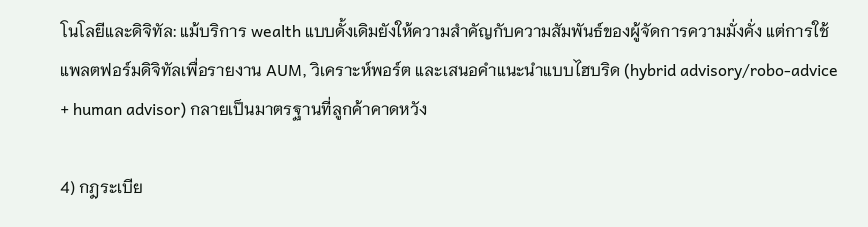โนโลยีและดิจิทัล: แม้บริการ wealth แบบดั้งเดิมยังให้ความสำคัญกับความสัมพันธ์ของผู้จัดการความมั่งคั่ง แต่การใช้แพลตฟอร์มดิจิทัลเพื่อรายงาน AUM, วิเคราะห์พอร์ต และเสนอคำแนะนำแบบไฮบริด (hybrid advisory/robo-advice + human advisor) กลายเป็นมาตรฐานที่ลูกค้าคาดหวัง

4) กฎระเบีย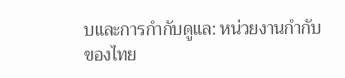บและการกำกับดูแล: หน่วยงานกำกับของไทย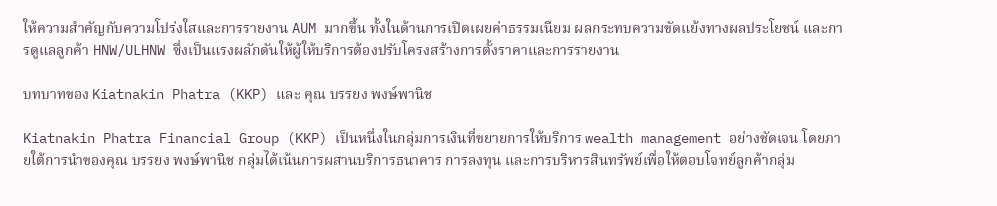ให้ความสำคัญกับความโปร่งใสและการรายงาน AUM มากขึ้น ทั้งในด้านการเปิดเผยค่าธรรมเนียม ผลกระทบความขัดแย้งทางผลประโยชน์ และการดูแลลูกค้า HNW/ULHNW ซึ่งเป็นแรงผลักดันให้ผู้ให้บริการต้องปรับโครงสร้างการตั้งราคาและการรายงาน

บทบาทของ Kiatnakin Phatra (KKP) และ คุณ บรรยง พงษ์พานิช

Kiatnakin Phatra Financial Group (KKP) เป็นหนึ่งในกลุ่มการเงินที่ขยายการให้บริการ wealth management อย่างชัดเจน โดยภายใต้การนำของคุณ บรรยง พงษ์พานิช กลุ่มได้เน้นการผสานบริการธนาคาร การลงทุน และการบริหารสินทรัพย์เพื่อให้ตอบโจทย์ลูกค้ากลุ่ม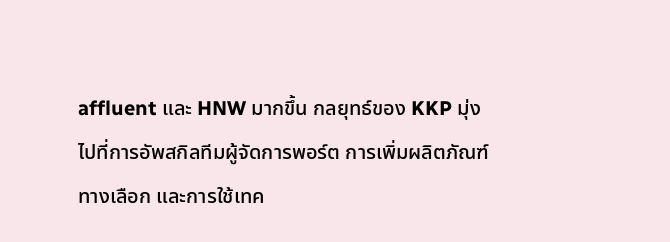affluent และ HNW มากขึ้น กลยุทธ์ของ KKP มุ่งไปที่การอัพสกิลทีมผู้จัดการพอร์ต การเพิ่มผลิตภัณฑ์ทางเลือก และการใช้เทค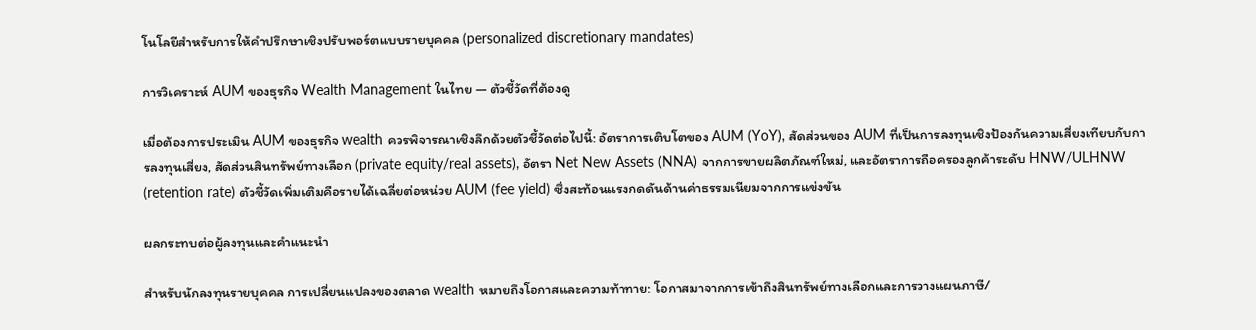โนโลยีสำหรับการให้คำปรึกษาเชิงปรับพอร์ตแบบรายบุคคล (personalized discretionary mandates)

การวิเคราะห์ AUM ของธุรกิจ Wealth Management ในไทย — ตัวชี้วัดที่ต้องดู

เมื่อต้องการประเมิน AUM ของธุรกิจ wealth ควรพิจารณาเชิงลึกด้วยตัวชี้วัดต่อไปนี้: อัตราการเติบโตของ AUM (YoY), สัดส่วนของ AUM ที่เป็นการลงทุนเชิงป้องกันความเสี่ยงเทียบกับการลงทุนเสี่ยง, สัดส่วนสินทรัพย์ทางเลือก (private equity/real assets), อัตรา Net New Assets (NNA) จากการขายผลิตภัณฑ์ใหม่, และอัตราการถือครองลูกค้าระดับ HNW/ULHNW (retention rate) ตัวชี้วัดเพิ่มเติมคือรายได้เฉลี่ยต่อหน่วย AUM (fee yield) ซึ่งสะท้อนแรงกดดันด้านค่าธรรมเนียมจากการแข่งขัน

ผลกระทบต่อผู้ลงทุนและคำแนะนำ

สำหรับนักลงทุนรายบุคคล การเปลี่ยนแปลงของตลาด wealth หมายถึงโอกาสและความท้าทาย: โอกาสมาจากการเข้าถึงสินทรัพย์ทางเลือกและการวางแผนภาษี/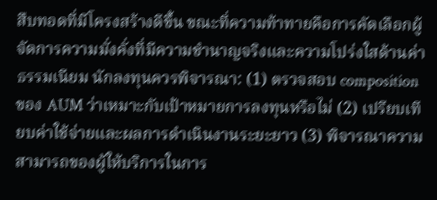สืบทอดที่มีโครงสร้างดีขึ้น ขณะที่ความท้าทายคือการคัดเลือกผู้จัดการความมั่งคั่งที่มีความชำนาญจริงและความโปร่งใสด้านค่าธรรมเนียม นักลงทุนควรพิจารณา: (1) ตรวจสอบ composition ของ AUM ว่าเหมาะกับเป้าหมายการลงทุนหรือไม่ (2) เปรียบเทียบค่าใช้จ่ายและผลการดำเนินงานระยะยาว (3) พิจารณาความสามารถของผู้ให้บริการในการ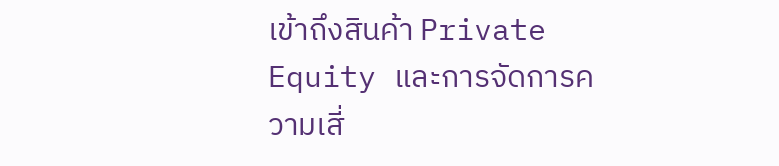เข้าถึงสินค้า Private Equity และการจัดการความเสี่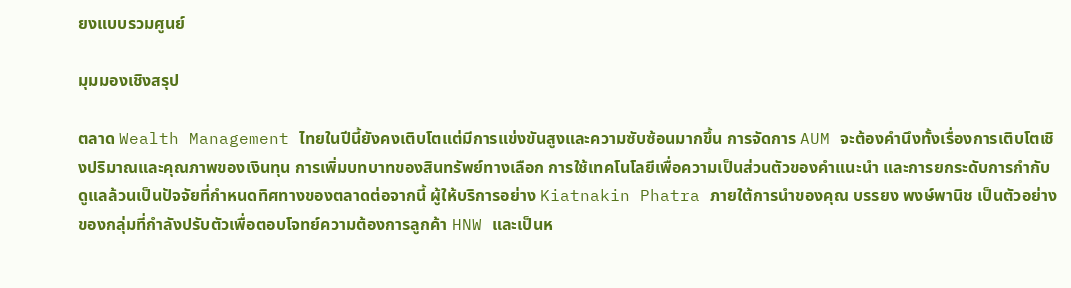ยงแบบรวมศูนย์

มุมมองเชิงสรุป

ตลาด Wealth Management ไทยในปีนี้ยังคงเติบโตแต่มีการแข่งขันสูงและความซับซ้อนมากขึ้น การจัดการ AUM จะต้องคำนึงทั้งเรื่องการเติบโตเชิงปริมาณและคุณภาพของเงินทุน การเพิ่มบทบาทของสินทรัพย์ทางเลือก การใช้เทคโนโลยีเพื่อความเป็นส่วนตัวของคำแนะนำ และการยกระดับการกำกับดูแลล้วนเป็นปัจจัยที่กำหนดทิศทางของตลาดต่อจากนี้ ผู้ให้บริการอย่าง Kiatnakin Phatra ภายใต้การนำของคุณ บรรยง พงษ์พานิช เป็นตัวอย่างของกลุ่มที่กำลังปรับตัวเพื่อตอบโจทย์ความต้องการลูกค้า HNW และเป็นห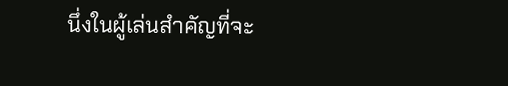นึ่งในผู้เล่นสำคัญที่จะ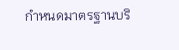กำหนดมาตรฐานบริ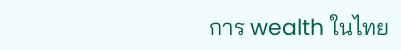การ wealth ในไทย